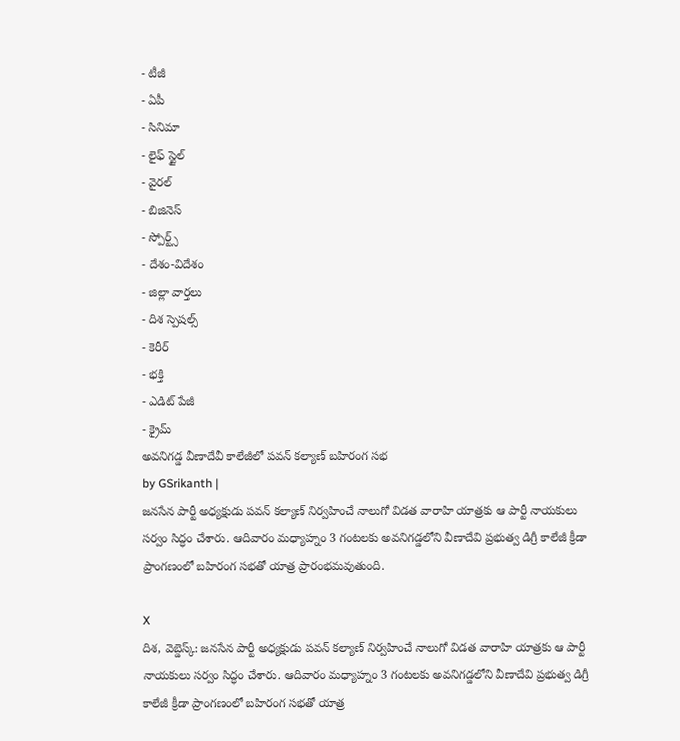- టీజీ
- ఏపీ
- సినిమా
- లైఫ్ స్టైల్
- వైరల్
- బిజినెస్
- స్పోర్ట్స్
- దేశం-విదేశం
- జిల్లా వార్తలు
- దిశ స్పెషల్స్
- కెరీర్
- భక్తి
- ఎడిట్ పేజీ
- క్రైమ్
అవనిగడ్డ వీణాదేవీ కాలేజీలో పవన్ కల్యాణ్ బహిరంగ సభ
by GSrikanth |
జనసేన పార్టీ అధ్యక్షుడు పవన్ కల్యాణ్ నిర్వహించే నాలుగో విడత వారాహి యాత్రకు ఆ పార్టీ నాయకులు సర్వం సిద్ధం చేశారు. ఆదివారం మధ్యాహ్నం 3 గంటలకు అవనిగడ్డలోని వీణాదేవి ప్రభుత్వ డిగ్రీ కాలేజీ క్రీడా ప్రాంగణంలో బహిరంగ సభతో యాత్ర ప్రారంభమవుతుంది.

X
దిశ, వెబ్డెస్క్: జనసేన పార్టీ అధ్యక్షుడు పవన్ కల్యాణ్ నిర్వహించే నాలుగో విడత వారాహి యాత్రకు ఆ పార్టీ నాయకులు సర్వం సిద్ధం చేశారు. ఆదివారం మధ్యాహ్నం 3 గంటలకు అవనిగడ్డలోని వీణాదేవి ప్రభుత్వ డిగ్రీ కాలేజీ క్రీడా ప్రాంగణంలో బహిరంగ సభతో యాత్ర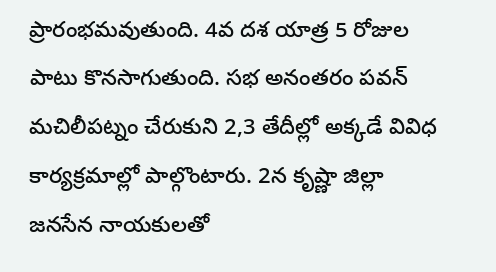ప్రారంభమవుతుంది. 4వ దశ యాత్ర 5 రోజుల పాటు కొనసాగుతుంది. సభ అనంతరం పవన్ మచిలీపట్నం చేరుకుని 2,3 తేదీల్లో అక్కడే వివిధ కార్యక్రమాల్లో పాల్గొంటారు. 2న కృష్ణా జిల్లా జనసేన నాయకులతో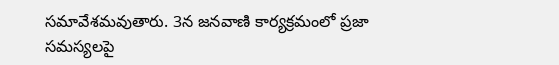సమావేశమవుతారు. 3న జనవాణి కార్యక్రమంలో ప్రజా సమస్యలపై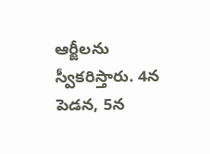ఆర్జీలను స్వీకరిస్తారు. 4న పెడన, 5న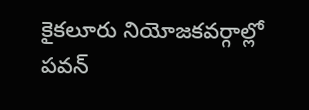కైకలూరు నియోజకవర్గాల్లో పవన్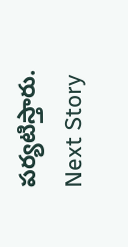పర్యటిస్తారు.
Next Story